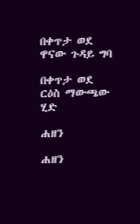በቀጥታ ወደ ዋናው ጉዳይ ግባ

በቀጥታ ወደ ርዕስ ማውጫው ሂድ

ሐዘን

ሐዘን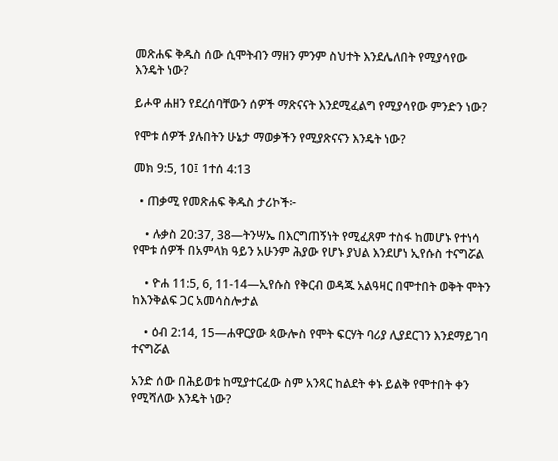መጽሐፍ ቅዱስ ሰው ሲሞትብን ማዘን ምንም ስህተት እንደሌለበት የሚያሳየው እንዴት ነው?

ይሖዋ ሐዘን የደረሰባቸውን ሰዎች ማጽናናት እንደሚፈልግ የሚያሳየው ምንድን ነው?

የሞቱ ሰዎች ያሉበትን ሁኔታ ማወቃችን የሚያጽናናን እንዴት ነው?

መክ 9:5, 10፤ 1ተሰ 4:13

  • ጠቃሚ የመጽሐፍ ቅዱስ ታሪኮች፦

    • ሉቃስ 20:37, 38—ትንሣኤ በእርግጠኝነት የሚፈጸም ተስፋ ከመሆኑ የተነሳ የሞቱ ሰዎች በአምላክ ዓይን አሁንም ሕያው የሆኑ ያህል እንደሆነ ኢየሱስ ተናግሯል

    • ዮሐ 11:5, 6, 11-14—ኢየሱስ የቅርብ ወዳጁ አልዓዛር በሞተበት ወቅት ሞትን ከእንቅልፍ ጋር አመሳስሎታል

    • ዕብ 2:14, 15—ሐዋርያው ጳውሎስ የሞት ፍርሃት ባሪያ ሊያደርገን እንደማይገባ ተናግሯል

አንድ ሰው በሕይወቱ ከሚያተርፈው ስም አንጻር ከልደት ቀኑ ይልቅ የሞተበት ቀን የሚሻለው እንዴት ነው?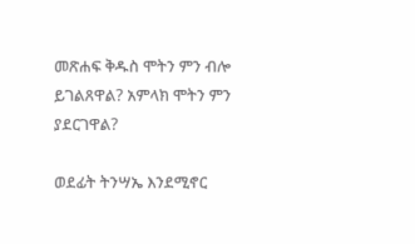መጽሐፍ ቅዱስ ሞትን ምን ብሎ ይገልጸዋል? አምላክ ሞትን ምን ያደርገዋል?

ወደፊት ትንሣኤ እንደሚኖር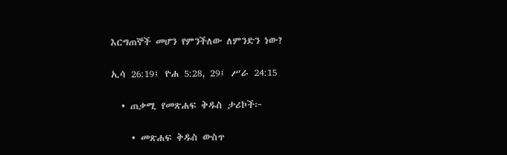እርግጠኞች መሆን የምንችለው ለምንድን ነው?

ኢሳ 26:19፤ ዮሐ 5:28, 29፤ ሥራ 24:15

  • ጠቃሚ የመጽሐፍ ቅዱስ ታሪኮች፦

    • መጽሐፍ ቅዱስ ውስጥ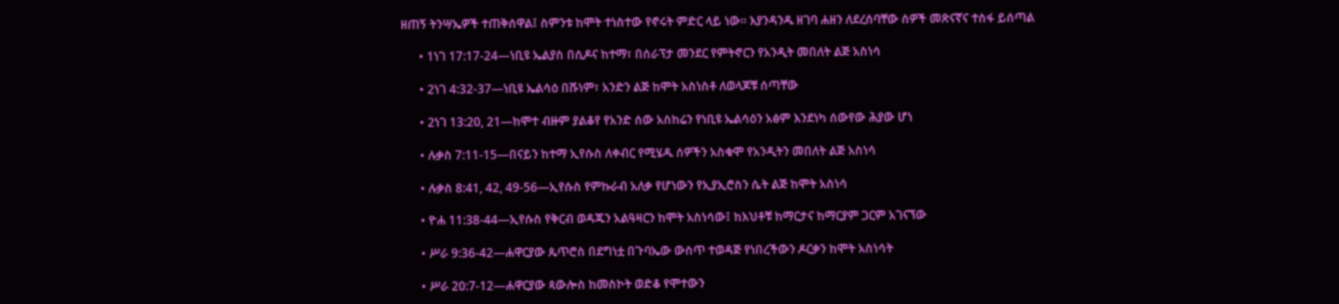ዘጠኝ ትንሣኤዎች ተጠቅሰዋል፤ ስምንቱ ከሞት ተነስተው የኖሩት ምድር ላይ ነው። እያንዳንዱ ዘገባ ሐዘን ለደረሰባቸው ሰዎች መጽናኛና ተስፋ ይሰጣል

      • 1ነገ 17:17-24—ነቢዩ ኤልያስ በሲዶና ከተማ፣ በሰራፕታ መንደር የምትኖርን የአንዲት መበለት ልጅ አስነሳ

      • 2ነገ 4:32-37—ነቢዩ ኤልሳዕ በሹነም፣ አንድን ልጅ ከሞት አስነስቶ ለወላጆቹ ሰጣቸው

      • 2ነገ 13:20, 21—ከሞተ ብዙም ያልቆየ የአንድ ሰው አስከሬን የነቢዩ ኤልሳዕን አፅም እንደነካ ሰውየው ሕያው ሆነ

      • ሉቃስ 7:11-15—በናይን ከተማ ኢየሱስ ለቀብር የሚሄዱ ሰዎችን አስቁሞ የአንዲትን መበለት ልጅ አስነሳ

      • ሉቃስ 8:41, 42, 49-56—ኢየሱስ የምኩራብ አለቃ የሆነውን የኢያኢሮስን ሴት ልጅ ከሞት አስነሳ

      • ዮሐ 11:38-44—ኢየሱስ የቅርብ ወዳጁን አልዓዛርን ከሞት አስነሳው፤ ከእህቶቹ ከማርታና ከማርያም ጋርም አገናኘው

      • ሥራ 9:36-42—ሐዋርያው ጴጥሮስ በደግነቷ በጉባኤው ውስጥ ተወዳጅ የነበረችውን ዶርቃን ከሞት አስነሳት

      • ሥራ 20:7-12—ሐዋርያው ጳውሎስ ከመስኮት ወድቆ የሞተውን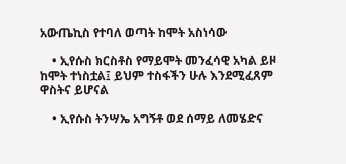አውጤኪስ የተባለ ወጣት ከሞት አስነሳው

    • ኢየሱስ ክርስቶስ የማይሞት መንፈሳዊ አካል ይዞ ከሞት ተነስቷል፤ ይህም ተስፋችን ሁሉ እንደሚፈጸም ዋስትና ይሆናል

    • ኢየሱስ ትንሣኤ አግኝቶ ወደ ሰማይ ለመሄድና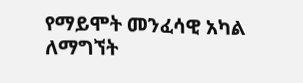የማይሞት መንፈሳዊ አካል ለማግኘት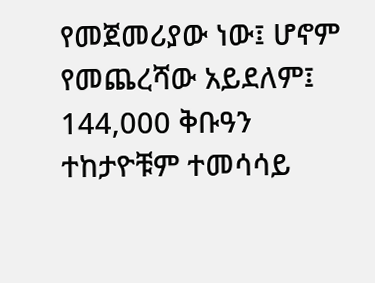የመጀመሪያው ነው፤ ሆኖም የመጨረሻው አይደለም፤ 144,000 ቅቡዓን ተከታዮቹም ተመሳሳይ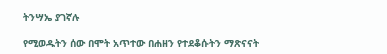ትንሣኤ ያገኛሉ

የሚወዱትን ሰው በሞት አጥተው በሐዘን የተደቆሱትን ማጽናናት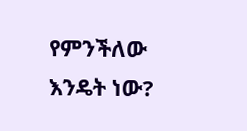የምንችለው እንዴት ነው?